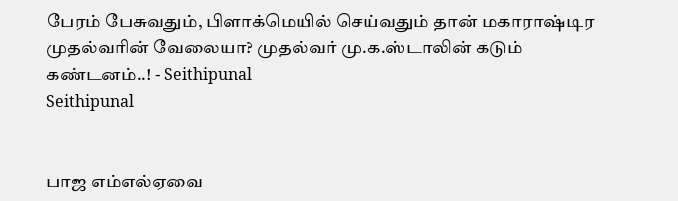பேரம் பேசுவதும், பிளாக்மெயில் செய்வதும் தான் மகாராஷ்டிர முதல்வரின் வேலையா? முதல்வர் மு.க.ஸ்டாலின் கடும் கண்டனம்..! - Seithipunal
Seithipunal


பாஜ எம்எல்ஏவை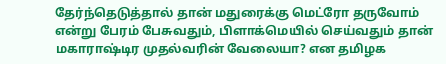தேர்ந்தெடுத்தால் தான் மதுரைக்கு மெட்ரோ தருவோம் என்று பேரம் பேசுவதும், பிளாக்மெயில் செய்வதும் தான் மகாராஷ்டிர முதல்வரின் வேலையா? என தமிழக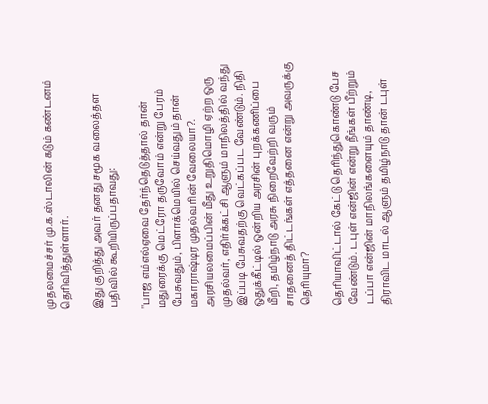முதலமைச்சர் மு.க.ஸ்டாலின் கடும் கண்டனம் தெரிவித்துள்ளார்.

இது குறித்து அவர் தனது சமூக வலைத்தள பதிவில் கூறியிருப்பதாவது:

''பாஜ எம்எல்ஏவை தேர்ந்தெடுத்தால் தான் மதுரைக்கு மெட்ரோ தருவோம் என்று பேரம் பேசுவதும், பிளாக்மெயில் செய்வதும் தான் மகாராஷ்டிர முதல்வரின் வேலையா?. அரசியலமைப்பின் மீது உறுதிமொழி ஏற்ற ஒரு முதல்வர், எதிர்க்கட்சி ஆளும் மாநிலத்தில் வந்து இப்படி பேசுவதற்கு வெட்கப்பட வேண்டும். நிதி ஒதுக்கீட்டில் ஒன்றிய அரசின் புறக்கணிப்பை மீறி, தமிழ்நாடு அரசு நிறைவேற்றி வரும் சாதனைத் திட்டங்கள் எத்தனை என்று அவருக்கு தெரியுமா?

தெரியாவிட்டால் கேட்டு தெரிந்துகொண்டு பேச வேண்டும். டபுள் என்ஜின் என்று நீங்கள் பீற்றும் டப்பா என்ஜின் மாநிலங்களையும் தாண்டி, திராவிட மாடல் ஆளும் தமிழ்நாடு தான் டபுள்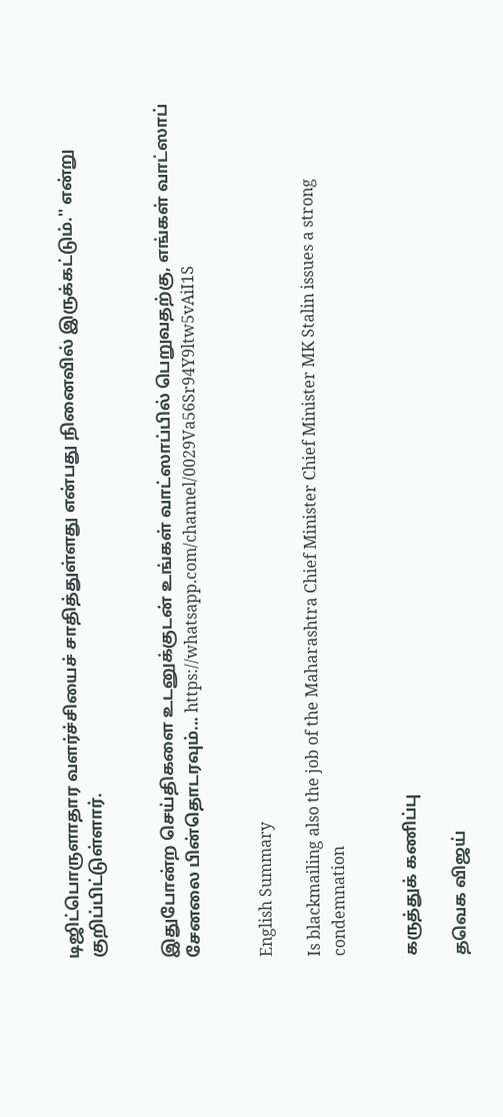டிஜிட்பொருளாதார வளர்ச்சியைச் சாதித்துள்ளது என்பது நினைவில் இருக்கட்டும்.'' என்று குறிப்பிட்டுள்ளார்.


இதுபோன்ற செய்திகளை உடனுக்குடன் உங்கள் வாட்ஸாப்பில் பெறுவதற்கு, எங்கள் வாட்ஸாப் சேனலை பின்தொடரவும்... https://whatsapp.com/channel/0029Va56Sr94Y9ltw5vAiI1S


English Summary

Is blackmailing also the job of the Maharashtra Chief Minister Chief Minister MK Stalin issues a strong condemnation


கருத்துக் கணிப்பு

தவெக விஜய்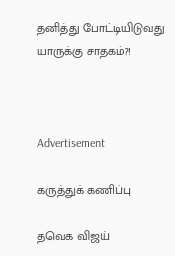தனித்து போட்டியிடுவது யாருக்கு சாதகம்?!



Advertisement

கருத்துக் கணிப்பு

தவெக விஜய்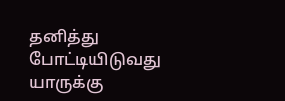தனித்து போட்டியிடுவது யாருக்கு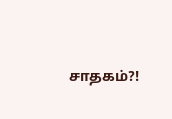சாதகம்?!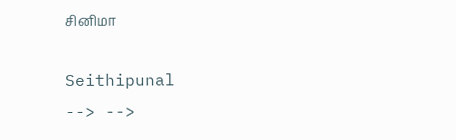சினிமா

Seithipunal
--> -->